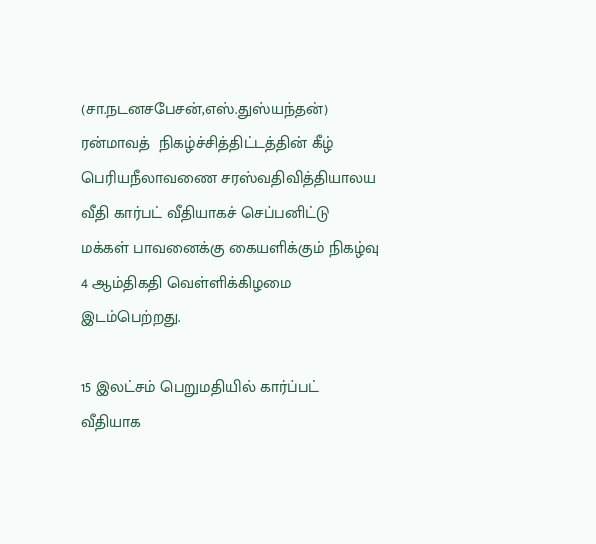(சா.நடனசபேசன்,எஸ்.துஸ்யந்தன்)
ரன்மாவத்  நிகழ்ச்சித்திட்டத்தின் கீழ்  பெரியநீலாவணை சரஸ்வதிவித்தியாலய வீதி கார்பட் வீதியாகச் செப்பனிட்டு மக்கள் பாவனைக்கு கையளிக்கும் நிகழ்வு 4 ஆம்திகதி வெள்ளிக்கிழமை இடம்பெற்றது.

15 இலட்சம் பெறுமதியில் கார்ப்பட் வீதியாக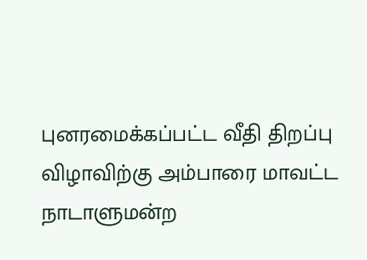புனரமைக்கப்பட்ட வீதி திறப்பு விழாவிற்கு அம்பாரை மாவட்ட நாடாளுமன்ற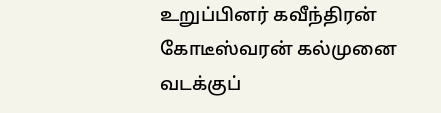உறுப்பினர் கவீந்திரன் கோடீஸ்வரன் கல்முனை வடக்குப்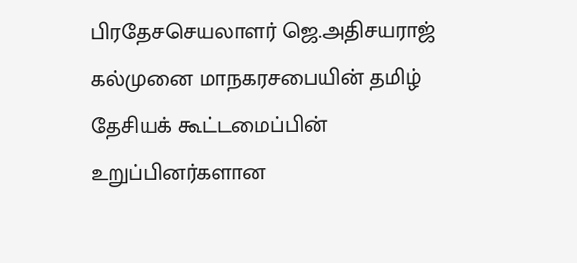பிரதேசசெயலாளர் ஜெ.அதிசயராஜ் கல்முனை மாநகரசபையின் தமிழ் தேசியக் கூட்டமைப்பின் உறுப்பினர்களான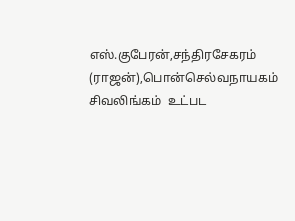எஸ்.குபேரன்,சந்திரசேகரம் (ராஜன்),பொன்செல்வநாயகம் சிவலிங்கம்  உட்பட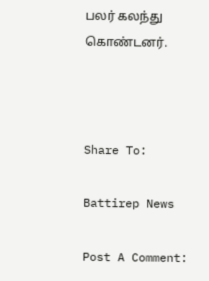பலர் கலந்து கொண்டனர்.



Share To:

Battirep News

Post A Comment: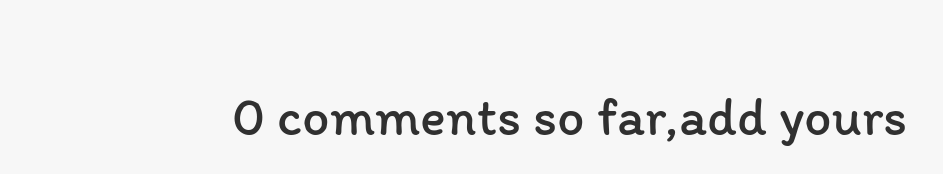0 comments so far,add yours